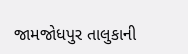જામજોધપુર તાલુકાની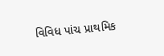વિવિધ પાંચ પ્રાથમિક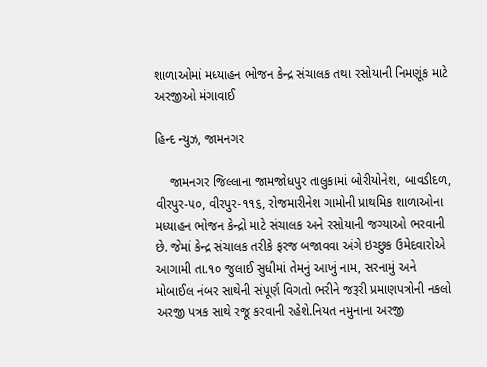શાળાઓમાં મધ્યાહન ભોજન કેન્દ્ર સંચાલક તથા રસોયાની નિમણૂંક માટે અરજીઓ મંગાવાઈ

હિન્દ ન્યુઝ, જામનગર

    જામનગર જિલ્લાના જામજોધપુર તાલુકામાં બોરીયોનેશ, બાવડીદળ, વીરપુર-૫૦, વીરપુર-૧૧૬, રોજમારીનેશ ગામોની પ્રાથમિક શાળાઓના મધ્યાહન ભોજન કેન્દ્રો માટે સંચાલક અને રસોયાની જગ્યાઓ ભરવાની છે. જેમાં કેન્દ્ર સંચાલક તરીકે ફરજ બજાવવા અંગે ઇચ્છુક ઉમેદવારોએ આગામી તા.૧૦ જુલાઈ સુધીમાં તેમનું આખું નામ, સરનામું અને મોબાઈલ નંબર સાથેની સંપૂર્ણ વિગતો ભરીને જરૂરી પ્રમાણપત્રોની નકલો અરજી પત્રક સાથે રજૂ કરવાની રહેશે.નિયત નમુનાના અરજી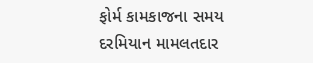ફોર્મ કામકાજના સમય દરમિયાન મામલતદાર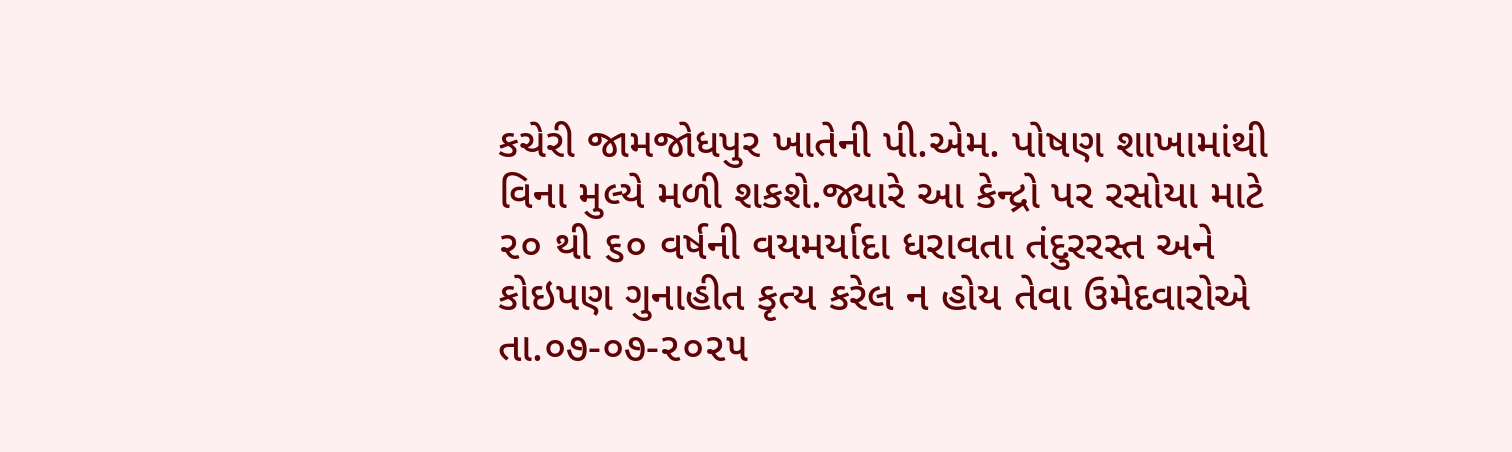કચેરી જામજોધપુર ખાતેની પી.એમ. પોષણ શાખામાંથી વિના મુલ્યે મળી શકશે.જ્યારે આ કેન્દ્રો પર રસોયા માટે ૨૦ થી ૬૦ વર્ષની વયમર્યાદા ધરાવતા તંદુરરસ્ત અને કોઇપણ ગુનાહીત કૃત્ય કરેલ ન હોય તેવા ઉમેદવારોએ તા.૦૭-૦૭-૨૦૨૫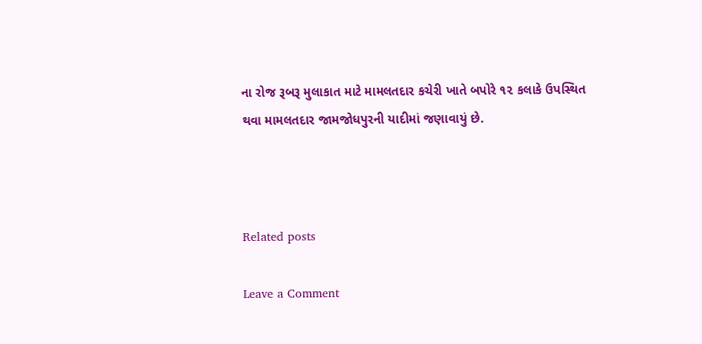ના રોજ રૂબરૂ મુલાકાત માટે મામલતદાર કચેરી ખાતે બપોરે ૧૨ કલાકે ઉપસ્થિત થવા મામલતદાર જામજોધપુરની યાદીમાં જણાવાયું છે.



Related posts

Leave a Comment